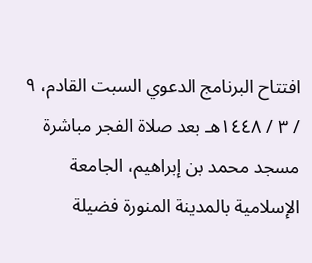افتتاح البرنامج الدعوي السبت القادم، ٩ / ٣ / ١٤٤٨هـ بعد صلاة الفجر مباشرة مسجد محمد بن إبراهيم، الجامعة الإسلامية بالمدينة المنورة فضيلة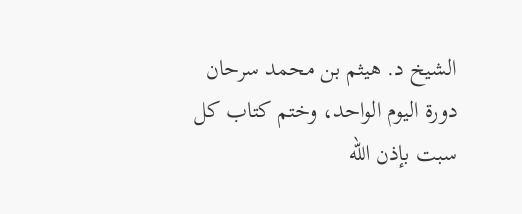الشيخ د. هيثم بن محمد سرحان دورة اليوم الواحد، وختم كتاب كل سبت بإذن الله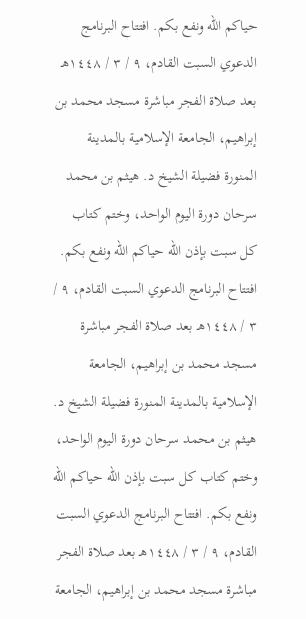حياكم الله ونفع بكم. افتتاح البرنامج الدعوي السبت القادم، ٩ / ٣ / ١٤٤٨هـ بعد صلاة الفجر مباشرة مسجد محمد بن إبراهيم، الجامعة الإسلامية بالمدينة المنورة فضيلة الشيخ د. هيثم بن محمد سرحان دورة اليوم الواحد، وختم كتاب كل سبت بإذن الله حياكم الله ونفع بكم. افتتاح البرنامج الدعوي السبت القادم، ٩ / ٣ / ١٤٤٨هـ بعد صلاة الفجر مباشرة مسجد محمد بن إبراهيم، الجامعة الإسلامية بالمدينة المنورة فضيلة الشيخ د. هيثم بن محمد سرحان دورة اليوم الواحد، وختم كتاب كل سبت بإذن الله حياكم الله ونفع بكم. افتتاح البرنامج الدعوي السبت القادم، ٩ / ٣ / ١٤٤٨هـ بعد صلاة الفجر مباشرة مسجد محمد بن إبراهيم، الجامعة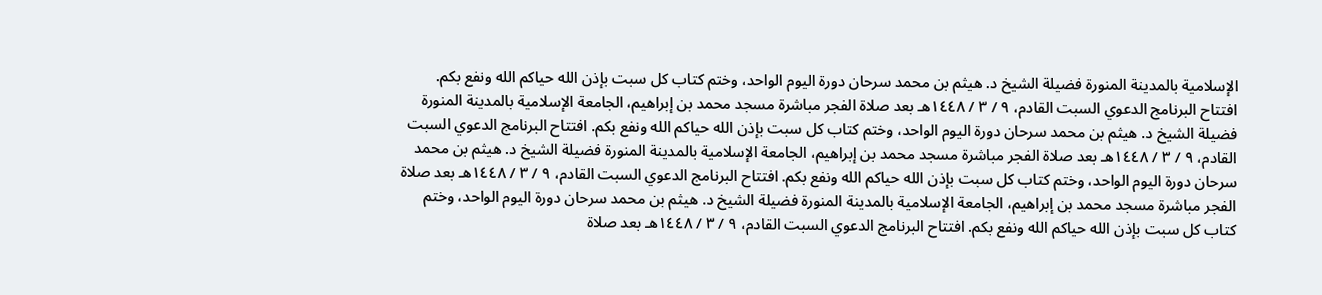الإسلامية بالمدينة المنورة فضيلة الشيخ د. هيثم بن محمد سرحان دورة اليوم الواحد، وختم كتاب كل سبت بإذن الله حياكم الله ونفع بكم. افتتاح البرنامج الدعوي السبت القادم، ٩ / ٣ / ١٤٤٨هـ بعد صلاة الفجر مباشرة مسجد محمد بن إبراهيم، الجامعة الإسلامية بالمدينة المنورة فضيلة الشيخ د. هيثم بن محمد سرحان دورة اليوم الواحد، وختم كتاب كل سبت بإذن الله حياكم الله ونفع بكم. افتتاح البرنامج الدعوي السبت القادم، ٩ / ٣ / ١٤٤٨هـ بعد صلاة الفجر مباشرة مسجد محمد بن إبراهيم، الجامعة الإسلامية بالمدينة المنورة فضيلة الشيخ د. هيثم بن محمد سرحان دورة اليوم الواحد، وختم كتاب كل سبت بإذن الله حياكم الله ونفع بكم. افتتاح البرنامج الدعوي السبت القادم، ٩ / ٣ / ١٤٤٨هـ بعد صلاة الفجر مباشرة مسجد محمد بن إبراهيم، الجامعة الإسلامية بالمدينة المنورة فضيلة الشيخ د. هيثم بن محمد سرحان دورة اليوم الواحد، وختم كتاب كل سبت بإذن الله حياكم الله ونفع بكم. افتتاح البرنامج الدعوي السبت القادم، ٩ / ٣ / ١٤٤٨هـ بعد صلاة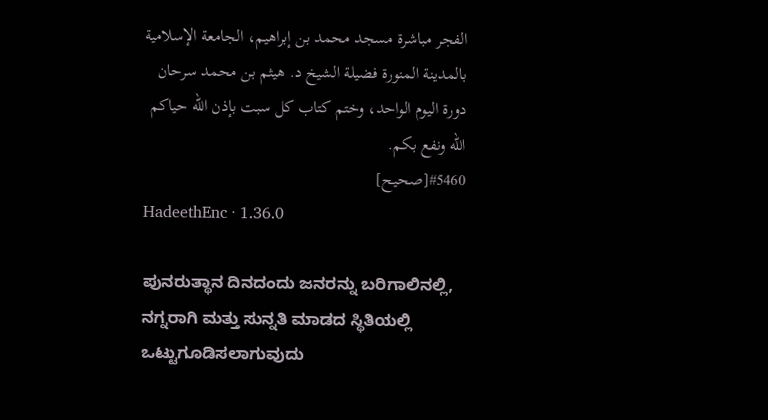الفجر مباشرة مسجد محمد بن إبراهيم، الجامعة الإسلامية بالمدينة المنورة فضيلة الشيخ د. هيثم بن محمد سرحان دورة اليوم الواحد، وختم كتاب كل سبت بإذن الله حياكم الله ونفع بكم.
#5460[صحيح]
HadeethEnc · 1.36.0

ಪುನರುತ್ಥಾನ ದಿನದಂದು ಜನರನ್ನು ಬರಿಗಾಲಿನಲ್ಲಿ, ನಗ್ನರಾಗಿ ಮತ್ತು ಸುನ್ನತಿ ಮಾಡದ ಸ್ಥಿತಿಯಲ್ಲಿ ಒಟ್ಟುಗೂಡಿಸಲಾಗುವುದು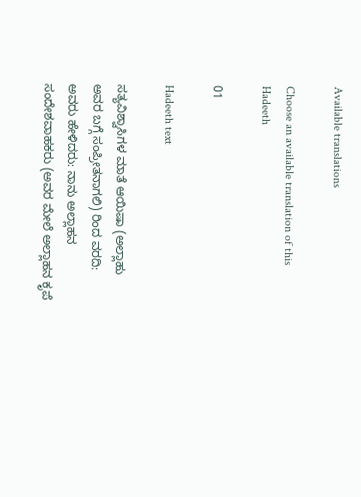Available translations

Choose an available translation of this Hadeeth

01

Hadeeth text

ಸತ್ಯವಿಶ್ವಾಸಿಗಳ ಮಾತೆ ಆಯಿಷಾ (ಅಲ್ಲಾಹು ಅವರ ಬಗ್ಗೆ ಸಂಪ್ರೀತನಾಗಲಿ) ರಿಂದ ವರದಿ: ಅವರು ಹೇಳಿದರು: ನಾನು ಅಲ್ಲಾಹನ ಸಂದೇಶವಾಹಕರು (ಅವರ ಮೇಲೆ ಅಲ್ಲಾಹನ ಕೃಪೆ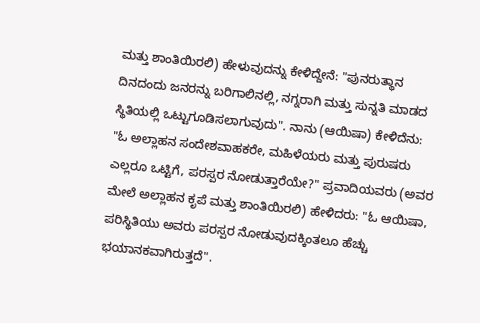ಮತ್ತು ಶಾಂತಿಯಿರಲಿ) ಹೇಳುವುದನ್ನು ಕೇಳಿದ್ದೇನೆ: "ಪುನರುತ್ಥಾನ ದಿನದಂದು ಜನರನ್ನು ಬರಿಗಾಲಿನಲ್ಲಿ, ನಗ್ನರಾಗಿ ಮತ್ತು ಸುನ್ನತಿ ಮಾಡದ ಸ್ಥಿತಿಯಲ್ಲಿ ಒಟ್ಟುಗೂಡಿಸಲಾಗುವುದು". ನಾನು (ಆಯಿಷಾ) ಕೇಳಿದೆನು: "ಓ ಅಲ್ಲಾಹನ ಸಂದೇಶವಾಹಕರೇ, ಮಹಿಳೆಯರು ಮತ್ತು ಪುರುಷರು ಎಲ್ಲರೂ ಒಟ್ಟಿಗೆ, ಪರಸ್ಪರ ನೋಡುತ್ತಾರೆಯೇ?" ಪ್ರವಾದಿಯವರು (ಅವರ ಮೇಲೆ ಅಲ್ಲಾಹನ ಕೃಪೆ ಮತ್ತು ಶಾಂತಿಯಿರಲಿ) ಹೇಳಿದರು: "ಓ ಆಯಿಷಾ, ಪರಿಸ್ಥಿತಿಯು ಅವರು ಪರಸ್ಪರ ನೋಡುವುದಕ್ಕಿಂತಲೂ ಹೆಚ್ಚು ಭಯಾನಕವಾಗಿರುತ್ತದೆ".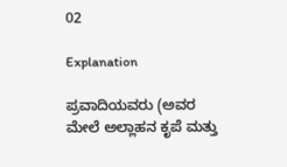02

Explanation

ಪ್ರವಾದಿಯವರು (ಅವರ ಮೇಲೆ ಅಲ್ಲಾಹನ ಕೃಪೆ ಮತ್ತು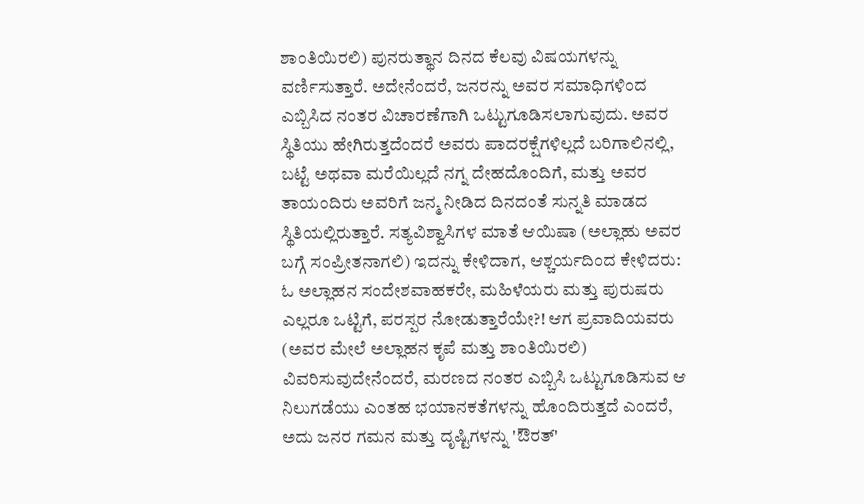ಶಾಂತಿಯಿರಲಿ) ಪುನರುತ್ಥಾನ ದಿನದ ಕೆಲವು ವಿಷಯಗಳನ್ನು ವರ್ಣಿಸುತ್ತಾರೆ. ಅದೇನೆಂದರೆ, ಜನರನ್ನು ಅವರ ಸಮಾಧಿಗಳಿಂದ ಎಬ್ಬಿಸಿದ ನಂತರ ವಿಚಾರಣೆಗಾಗಿ ಒಟ್ಟುಗೂಡಿಸಲಾಗುವುದು. ಅವರ ಸ್ಥಿತಿಯು ಹೇಗಿರುತ್ತದೆಂದರೆ ಅವರು ಪಾದರಕ್ಷೆಗಳಿಲ್ಲದೆ ಬರಿಗಾಲಿನಲ್ಲಿ, ಬಟ್ಟೆ ಅಥವಾ ಮರೆಯಿಲ್ಲದೆ ನಗ್ನ ದೇಹದೊಂದಿಗೆ, ಮತ್ತು ಅವರ ತಾಯಂದಿರು ಅವರಿಗೆ ಜನ್ಮ ನೀಡಿದ ದಿನದಂತೆ ಸುನ್ನತಿ ಮಾಡದ ಸ್ಥಿತಿಯಲ್ಲಿರುತ್ತಾರೆ. ಸತ್ಯವಿಶ್ವಾಸಿಗಳ ಮಾತೆ ಆಯಿಷಾ (ಅಲ್ಲಾಹು ಅವರ ಬಗ್ಗೆ ಸಂಪ್ರೀತನಾಗಲಿ) ಇದನ್ನು ಕೇಳಿದಾಗ, ಆಶ್ಚರ್ಯದಿಂದ ಕೇಳಿದರು: ಓ ಅಲ್ಲಾಹನ ಸಂದೇಶವಾಹಕರೇ, ಮಹಿಳೆಯರು ಮತ್ತು ಪುರುಷರು ಎಲ್ಲರೂ ಒಟ್ಟಿಗೆ, ಪರಸ್ಪರ ನೋಡುತ್ತಾರೆಯೇ?! ಆಗ ಪ್ರವಾದಿಯವರು (ಅವರ ಮೇಲೆ ಅಲ್ಲಾಹನ ಕೃಪೆ ಮತ್ತು ಶಾಂತಿಯಿರಲಿ) ವಿವರಿಸುವುದೇನೆಂದರೆ, ಮರಣದ ನಂತರ ಎಬ್ಬಿಸಿ ಒಟ್ಟುಗೂಡಿಸುವ ಆ ನಿಲುಗಡೆಯು ಎಂತಹ ಭಯಾನಕತೆಗಳನ್ನು ಹೊಂದಿರುತ್ತದೆ ಎಂದರೆ, ಅದು ಜನರ ಗಮನ ಮತ್ತು ದೃಷ್ಟಿಗಳನ್ನು 'ಔರತ್'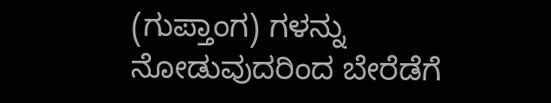(ಗುಪ್ತಾಂಗ) ಗಳನ್ನು ನೋಡುವುದರಿಂದ ಬೇರೆಡೆಗೆ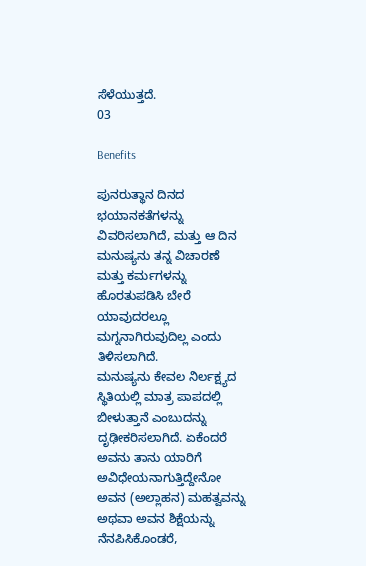ಸೆಳೆಯುತ್ತದೆ.
03

Benefits

ಪುನರುತ್ಥಾನ ದಿನದ ಭಯಾನಕತೆಗಳನ್ನು ವಿವರಿಸಲಾಗಿದೆ, ಮತ್ತು ಆ ದಿನ ಮನುಷ್ಯನು ತನ್ನ ವಿಚಾರಣೆ ಮತ್ತು ಕರ್ಮಗಳನ್ನು ಹೊರತುಪಡಿಸಿ ಬೇರೆ ಯಾವುದರಲ್ಲೂ ಮಗ್ನನಾಗಿರುವುದಿಲ್ಲ ಎಂದು ತಿಳಿಸಲಾಗಿದೆ.
ಮನುಷ್ಯನು ಕೇವಲ ನಿರ್ಲಕ್ಷ್ಯದ ಸ್ಥಿತಿಯಲ್ಲಿ ಮಾತ್ರ ಪಾಪದಲ್ಲಿ ಬೀಳುತ್ತಾನೆ ಎಂಬುದನ್ನು ದೃಢೀಕರಿಸಲಾಗಿದೆ. ಏಕೆಂದರೆ ಅವನು ತಾನು ಯಾರಿಗೆ ಅವಿಧೇಯನಾಗುತ್ತಿದ್ದೇನೋ ಅವನ (ಅಲ್ಲಾಹನ) ಮಹತ್ವವನ್ನು ಅಥವಾ ಅವನ ಶಿಕ್ಷೆಯನ್ನು ನೆನಪಿಸಿಕೊಂಡರೆ,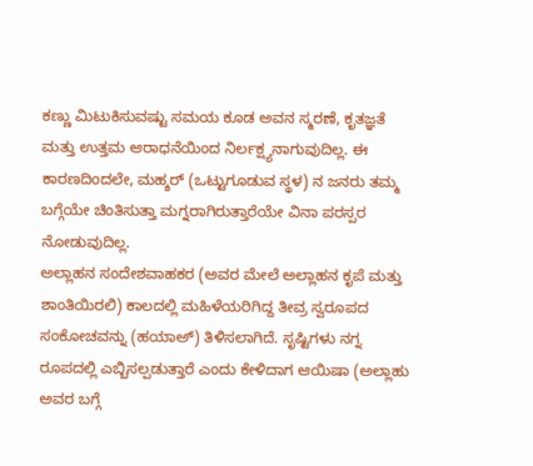ಕಣ್ಣು ಮಿಟುಕಿಸುವಷ್ಟು ಸಮಯ ಕೂಡ ಅವನ ಸ್ಮರಣೆ, ಕೃತಜ್ಞತೆ ಮತ್ತು ಉತ್ತಮ ಆರಾಧನೆಯಿಂದ ನಿರ್ಲಕ್ಷ್ಯನಾಗುವುದಿಲ್ಲ. ಈ ಕಾರಣದಿಂದಲೇ, ಮಹ್ಶರ್ (ಒಟ್ಟುಗೂಡುವ ಸ್ಥಳ) ನ ಜನರು ತಮ್ಮ ಬಗ್ಗೆಯೇ ಚಿಂತಿಸುತ್ತಾ ಮಗ್ನರಾಗಿರುತ್ತಾರೆಯೇ ವಿನಾ ಪರಸ್ಪರ ನೋಡುವುದಿಲ್ಲ.
ಅಲ್ಲಾಹನ ಸಂದೇಶವಾಹಕರ (ಅವರ ಮೇಲೆ ಅಲ್ಲಾಹನ ಕೃಪೆ ಮತ್ತು ಶಾಂತಿಯಿರಲಿ) ಕಾಲದಲ್ಲಿ ಮಹಿಳೆಯರಿಗಿದ್ದ ತೀವ್ರ ಸ್ವರೂಪದ ಸಂಕೋಚವನ್ನು (ಹಯಾಅ್) ತಿಳಿಸಲಾಗಿದೆ. ಸೃಷ್ಟಿಗಳು ನಗ್ನ ರೂಪದಲ್ಲಿ ಎಬ್ಬಿಸಲ್ಪಡುತ್ತಾರೆ ಎಂದು ಕೇಳಿದಾಗ ಆಯಿಷಾ (ಅಲ್ಲಾಹು ಅವರ ಬಗ್ಗೆ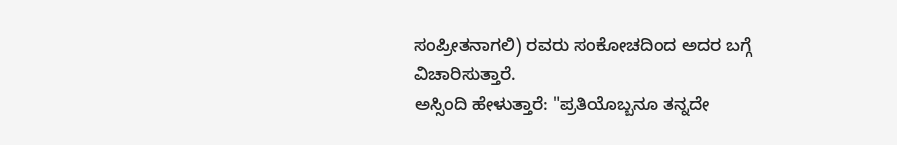ಸಂಪ್ರೀತನಾಗಲಿ) ರವರು ಸಂಕೋಚದಿಂದ ಅದರ ಬಗ್ಗೆ ವಿಚಾರಿಸುತ್ತಾರೆ.
ಅಸ್ಸಿಂದಿ ಹೇಳುತ್ತಾರೆ: "ಪ್ರತಿಯೊಬ್ಬನೂ ತನ್ನದೇ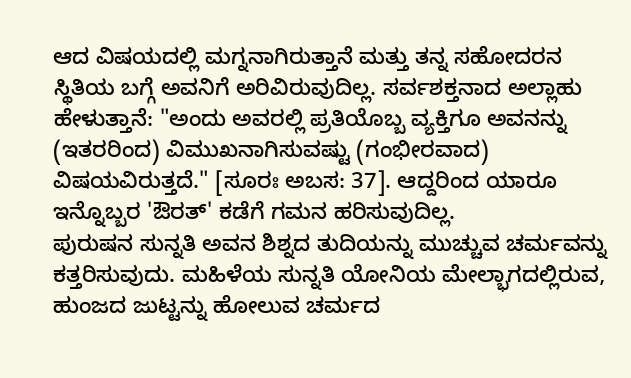ಆದ ವಿಷಯದಲ್ಲಿ ಮಗ್ನನಾಗಿರುತ್ತಾನೆ ಮತ್ತು ತನ್ನ ಸಹೋದರನ ಸ್ಥಿತಿಯ ಬಗ್ಗೆ ಅವನಿಗೆ ಅರಿವಿರುವುದಿಲ್ಲ. ಸರ್ವಶಕ್ತನಾದ ಅಲ್ಲಾಹು ಹೇಳುತ್ತಾನೆ: "ಅಂದು ಅವರಲ್ಲಿ ಪ್ರತಿಯೊಬ್ಬ ವ್ಯಕ್ತಿಗೂ ಅವನನ್ನು (ಇತರರಿಂದ) ವಿಮುಖನಾಗಿಸುವಷ್ಟು (ಗಂಭೀರವಾದ) ವಿಷಯವಿರುತ್ತದೆ." [ಸೂರಃ ಅಬಸ: 37]. ಆದ್ದರಿಂದ ಯಾರೂ ಇನ್ನೊಬ್ಬರ 'ಔರತ್' ಕಡೆಗೆ ಗಮನ ಹರಿಸುವುದಿಲ್ಲ.
ಪುರುಷನ ಸುನ್ನತಿ ಅವನ ಶಿಶ್ನದ ತುದಿಯನ್ನು ಮುಚ್ಚುವ ಚರ್ಮವನ್ನು ಕತ್ತರಿಸುವುದು. ಮಹಿಳೆಯ ಸುನ್ನತಿ ಯೋನಿಯ ಮೇಲ್ಭಾಗದಲ್ಲಿರುವ, ಹುಂಜದ ಜುಟ್ಟನ್ನು ಹೋಲುವ ಚರ್ಮದ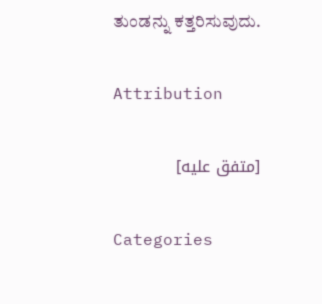ತುಂಡನ್ನು ಕತ್ತರಿಸುವುದು.

Attribution

[متفق عليه]

Categories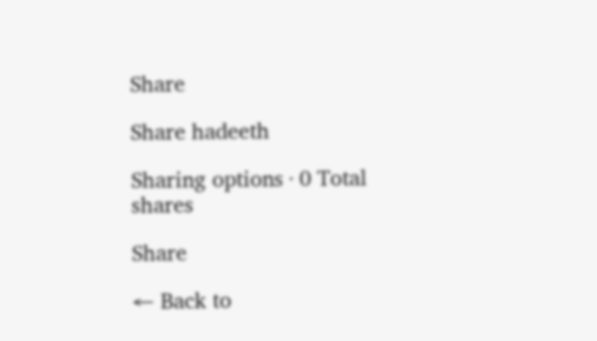Share

Share hadeeth

Sharing options · 0 Total shares

Share

← Back to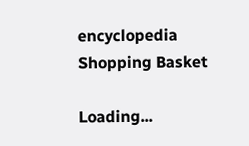encyclopedia
Shopping Basket

Loading...